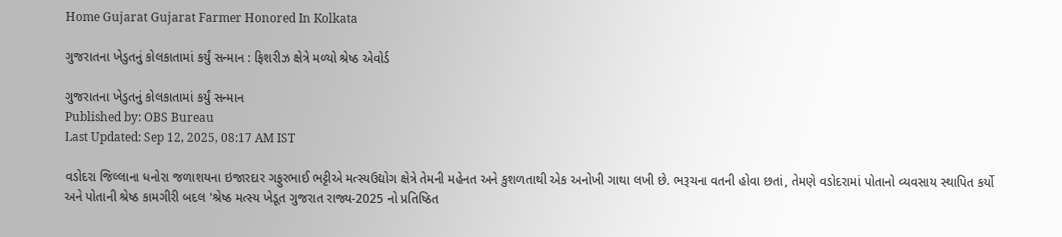Home Gujarat Gujarat Farmer Honored In Kolkata

ગુજરાતના ખેડુતનું કોલકાતામાં કર્યું સન્માન : ફિશરીઝ ક્ષેત્રે મળ્યો શ્રેષ્ઠ એવોર્ડ

ગુજરાતના ખેડુતનું કોલકાતામાં કર્યું સન્માન
Published by: OBS Bureau
Last Updated: Sep 12, 2025, 08:17 AM IST

વડોદરા જિલ્લાના ધનોરા જળાશયના ઇજારદાર ગફુરભાઈ ભટ્ટીએ મત્સ્યઉદ્યોગ ક્ષેત્રે તેમની મહેનત અને કુશળતાથી એક અનોખી ગાથા લખી છે. ભરૂચના વતની હોવા છતાં, તેમણે વડોદરામાં પોતાનો વ્યવસાય સ્થાપિત કર્યો અને પોતાની શ્રેષ્ઠ કામગીરી બદલ 'શ્રેષ્ઠ મત્સ્ય ખેડૂત ગુજરાત રાજ્ય-2025 નો પ્રતિષ્ઠિત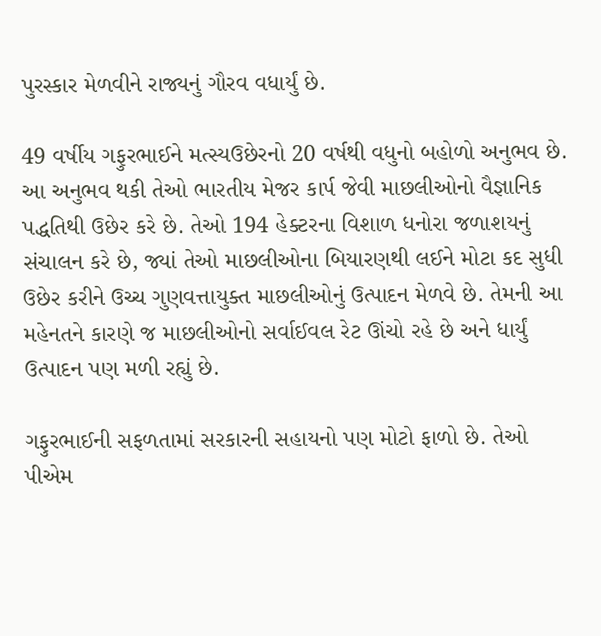પુરસ્કાર મેળવીને રાજ્યનું ગૌરવ વધાર્યું છે.

49 વર્ષીય ગફુરભાઈને મત્સ્યઉછેરનો 20 વર્ષથી વધુનો બહોળો અનુભવ છે. આ અનુભવ થકી તેઓ ભારતીય મેજર કાર્પ જેવી માછલીઓનો વૈજ્ઞાનિક પદ્ધતિથી ઉછેર કરે છે. તેઓ 194 હેક્ટરના વિશાળ ધનોરા જળાશયનું સંચાલન કરે છે, જ્યાં તેઓ માછલીઓના બિયારણથી લઈને મોટા કદ સુધી ઉછેર કરીને ઉચ્ચ ગુણવત્તાયુક્ત માછલીઓનું ઉત્પાદન મેળવે છે. તેમની આ મહેનતને કારણે જ માછલીઓનો સર્વાઈવલ રેટ ઊંચો રહે છે અને ધાર્યું ઉત્પાદન પણ મળી રહ્યું છે.

ગફુરભાઈની સફળતામાં સરકારની સહાયનો પણ મોટો ફાળો છે. તેઓ પીએમ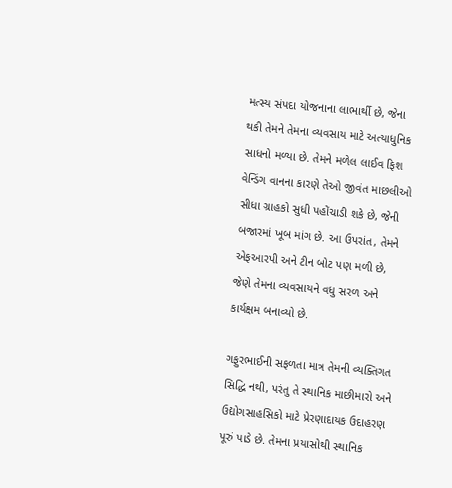મત્સ્ય સંપદા યોજનાના લાભાર્થી છે, જેના થકી તેમને તેમના વ્યવસાય માટે અત્યાધુનિક સાધનો મળ્યા છે. તેમને મળેલ લાઈવ ફિશ વેન્ડિંગ વાનના કારણે તેઓ જીવંત માછલીઓ સીધા ગ્રાહકો સુધી પહોંચાડી શકે છે, જેની બજારમાં ખૂબ માંગ છે. આ ઉપરાંત, તેમને એફઆરપી અને ટીન બોટ પણ મળી છે, જેણે તેમના વ્યવસાયને વધુ સરળ અને કાર્યક્ષમ બનાવ્યો છે.

ગફુરભાઈની સફળતા માત્ર તેમની વ્યક્તિગત સિદ્ધિ નથી, પરંતુ તે સ્થાનિક માછીમારો અને ઉદ્યોગસાહસિકો માટે પ્રેરણાદાયક ઉદાહરણ પૂરું પાડે છે. તેમના પ્રયાસોથી સ્થાનિક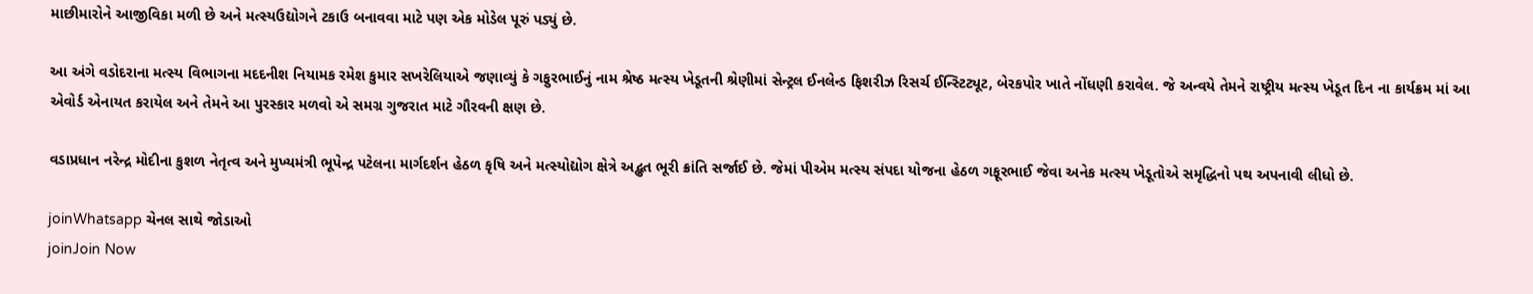માછીમારોને આજીવિકા મળી છે અને મત્સ્યઉદ્યોગને ટકાઉ બનાવવા માટે પણ એક મોડેલ પૂરું પડ્યું છે.

આ અંગે વડોદરાના મત્સ્ય વિભાગના મદદનીશ નિયામક રમેશ કુમાર સખરેલિયાએ જણાવ્યું કે ગફુરભાઈનું નામ શ્રેષ્ઠ મત્સ્ય ખેડૂતની શ્રેણીમાં સેન્ટ્રલ ઈનલેન્ડ ફિશરીઝ રિસર્ચ ઈન્સ્ટિટ્યૂટ, બેરકપોર ખાતે નોંધણી કરાવેલ. જે અન્વયે તેમને રાષ્ટ્રીય મત્સ્ય ખેડૂત દિન ના કાર્યક્રમ માં આ એવોર્ડ એનાયત કરાયેલ અને તેમને આ પુરસ્કાર મળવો એ સમગ્ર ગુજરાત માટે ગૌરવની ક્ષણ છે.

વડાપ્રધાન નરેન્દ્ર મોદીના કુશળ નેતૃત્વ અને મુખ્યમંત્રી ભૂપેન્દ્ર પટેલના માર્ગદર્શન હેઠળ કૃષિ અને મત્સ્યોદ્યોગ ક્ષેત્રે અદ્ભુત ભૂરી ક્રાંતિ સર્જાઈ છે. જેમાં પીએમ મત્સ્ય સંપદા યોજના હેઠળ ગફૂરભાઈ જેવા અનેક મત્સ્ય ખેડૂતોએ સમૃદ્ધિનો પથ અપનાવી લીધો છે.

joinWhatsapp ચેનલ સાથે જોડાઓ
joinJoin Now